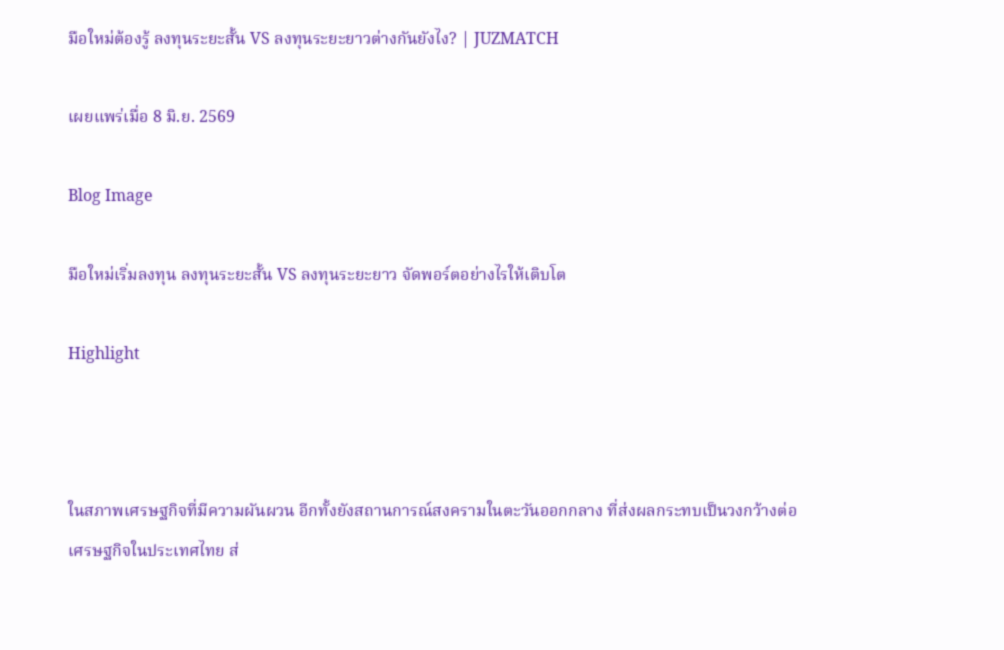มือใหม่ต้องรู้ ลงทุนระยะสั้น VS ลงทุนระยะยาวต่างกันยังไง? | JUZMATCH

เผยแพร่เมื่อ 8 มิ.ย. 2569

Blog Image

มือใหม่เริ่มลงทุน ลงทุนระยะสั้น VS ลงทุนระยะยาว จัดพอร์ตอย่างไรให้เติบโต

Highlight



ในสภาพเศรษฐกิจที่มีความผันผวน อีกทั้งยังสถานการณ์สงครามในตะวันออกกลาง ที่ส่งผลกระทบเป็นวงกว้างต่อเศรษฐกิจในประเทศไทย ส่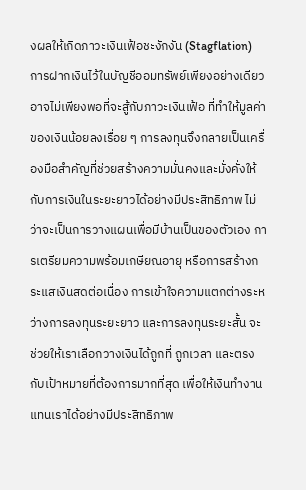งผลให้เกิดภาวะเงินเฟ้อชะงักงัน (Stagflation) การฝากเงินไว้ในบัญชีออมทรัพย์เพียงอย่างเดียวอาจไม่เพียงพอที่จะสู้กับภาวะเงินเฟ้อ ที่ทำให้มูลค่าของเงินน้อยลงเรื่อย ๆ การลงทุนจึงกลายเป็นเครื่องมือสำคัญที่ช่วยสร้างความมั่นคงและมั่งคั่งให้กับการเงินในระยะยาวได้อย่างมีประสิทธิภาพ ไม่ว่าจะเป็นการวางแผนเพื่อมีบ้านเป็นของตัวเอง การเตรียมความพร้อมเกษียณอายุ หรือการสร้างกระแสเงินสดต่อเนื่อง การเข้าใจความแตกต่างระหว่างการลงทุนระยะยาว และการลงทุนระยะสั้น จะช่วยให้เราเลือกวางเงินได้ถูกที่ ถูกเวลา และตรงกับเป้าหมายที่ต้องการมากที่สุด เพื่อให้เงินทำงานแทนเราได้อย่างมีประสิทธิภาพ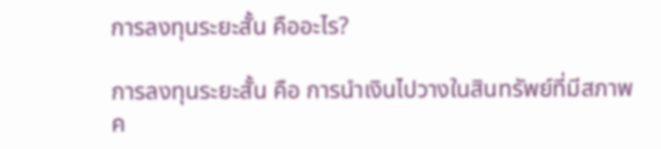การลงทุนระยะสั้น คืออะไร?

การลงทุนระยะสั้น คือ การนำเงินไปวางในสินทรัพย์ที่มีสภาพค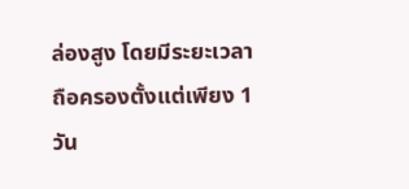ล่องสูง โดยมีระยะเวลาถือครองตั้งแต่เพียง 1 วัน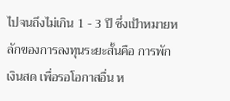ไปจนถึงไม่เกิน 1 - 3 ปี ซึ่งเป้าหมายหลักของการลงทุนระยะสั้นคือ การพักเงินสด เพื่อรอโอกาสอื่น ห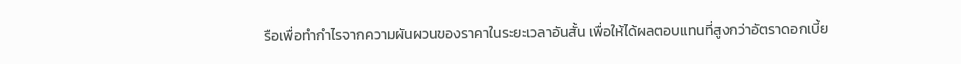รือเพื่อทำกำไรจากความผันผวนของราคาในระยะเวลาอันสั้น เพื่อให้ได้ผลตอบแทนที่สูงกว่าอัตราดอกเบี้ย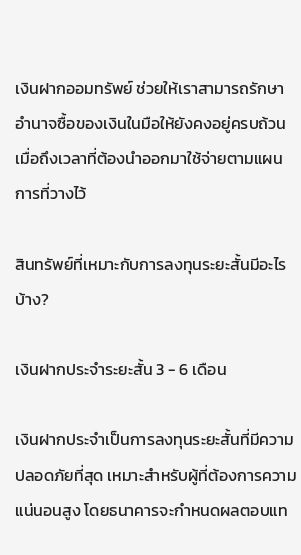เงินฝากออมทรัพย์ ช่วยให้เราสามารถรักษาอำนาจซื้อของเงินในมือให้ยังคงอยู่ครบถ้วนเมื่อถึงเวลาที่ต้องนำออกมาใช้จ่ายตามแผนการที่วางไว้

สินทรัพย์ที่เหมาะกับการลงทุนระยะสั้นมีอะไรบ้าง?

เงินฝากประจำระยะสั้น 3 - 6 เดือน

เงินฝากประจำเป็นการลงทุนระยะสั้นที่มีความปลอดภัยที่สุด เหมาะสำหรับผู้ที่ต้องการความแน่นอนสูง โดยธนาคารจะกำหนดผลตอบแท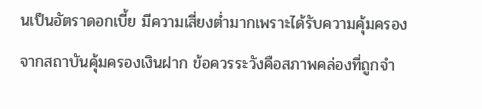นเป็นอัตราดอกเบี้ย มีความเสี่ยงต่ำมากเพราะได้รับความคุ้มครองจากสถาบันคุ้มครองเงินฝาก ข้อควรระวังคือสภาพคล่องที่ถูกจำ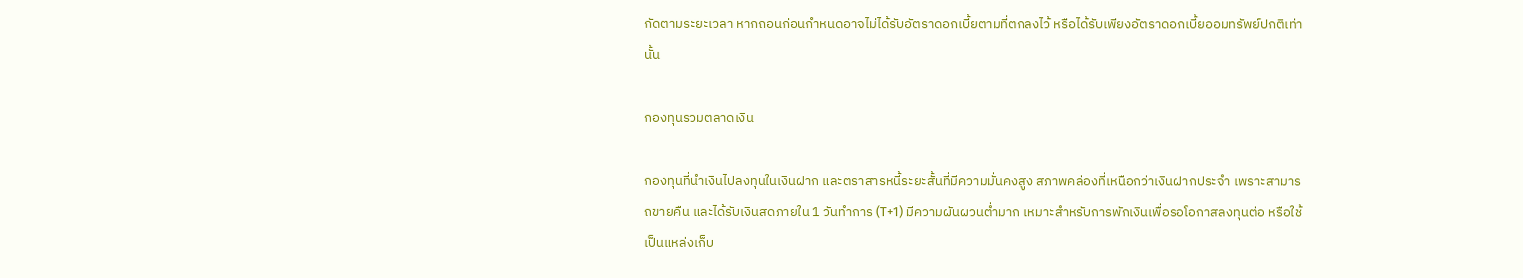กัดตามระยะเวลา หากถอนก่อนกำหนดอาจไม่ได้รับอัตราดอกเบี้ยตามที่ตกลงไว้ หรือได้รับเพียงอัตราดอกเบี้ยออมทรัพย์ปกติเท่านั้น

กองทุนรวมตลาดเงิน

กองทุนที่นำเงินไปลงทุนในเงินฝาก และตราสารหนี้ระยะสั้นที่มีความมั่นคงสูง สภาพคล่องที่เหนือกว่าเงินฝากประจำ เพราะสามารถขายคืน และได้รับเงินสดภายใน 1 วันทำการ (T+1) มีความผันผวนต่ำมาก เหมาะสำหรับการพักเงินเพื่อรอโอกาสลงทุนต่อ หรือใช้เป็นแหล่งเก็บ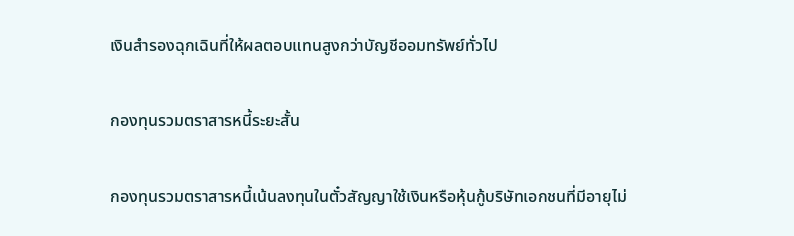เงินสำรองฉุกเฉินที่ให้ผลตอบแทนสูงกว่าบัญชีออมทรัพย์ทั่วไป

กองทุนรวมตราสารหนี้ระยะสั้น

กองทุนรวมตราสารหนี้เน้นลงทุนในตั๋วสัญญาใช้เงินหรือหุ้นกู้บริษัทเอกชนที่มีอายุไม่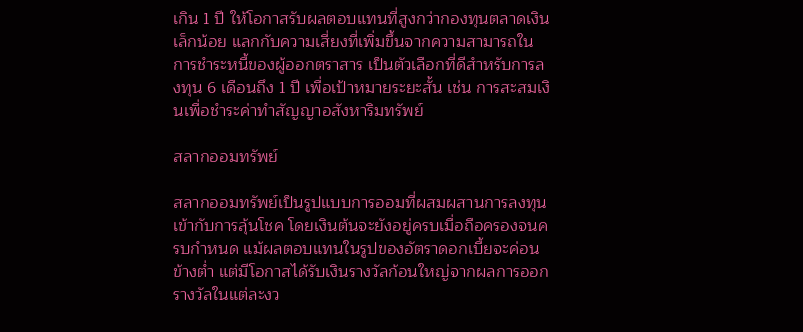เกิน 1 ปี ให้โอกาสรับผลตอบแทนที่สูงกว่ากองทุนตลาดเงินเล็กน้อย แลกกับความเสี่ยงที่เพิ่มขึ้นจากความสามารถในการชำระหนี้ของผู้ออกตราสาร เป็นตัวเลือกที่ดีสำหรับการลงทุน 6 เดือนถึง 1 ปี เพื่อเป้าหมายระยะสั้น เช่น การสะสมเงินเพื่อชำระค่าทำสัญญาอสังหาริมทรัพย์

สลากออมทรัพย์

สลากออมทรัพย์เป็นรูปแบบการออมที่ผสมผสานการลงทุนเข้ากับการลุ้นโชค โดยเงินต้นจะยังอยู่ครบเมื่อถือครองจนครบกำหนด แม้ผลตอบแทนในรูปของอัตราดอกเบี้ยจะค่อนข้างต่ำ แต่มีโอกาสได้รับเงินรางวัลก้อนใหญ่จากผลการออกรางวัลในแต่ละงว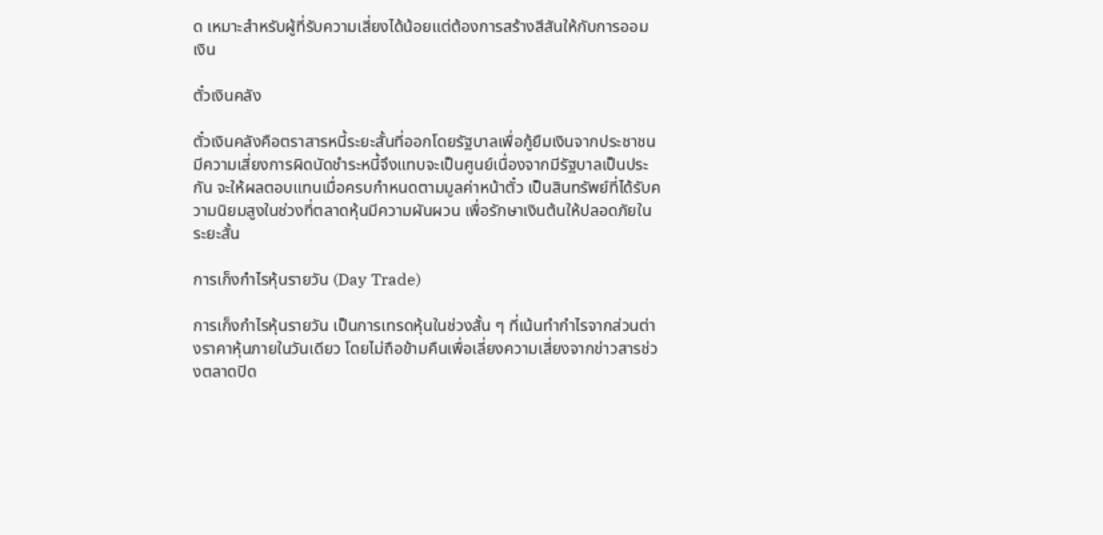ด เหมาะสำหรับผู้ที่รับความเสี่ยงได้น้อยแต่ต้องการสร้างสีสันให้กับการออมเงิน

ตั๋วเงินคลัง

ตั๋วเงินคลังคือตราสารหนี้ระยะสั้นที่ออกโดยรัฐบาลเพื่อกู้ยืมเงินจากประชาชน มีความเสี่ยงการผิดนัดชำระหนี้จึงแทบจะเป็นศูนย์เนื่องจากมีรัฐบาลเป็นประกัน จะให้ผลตอบแทนเมื่อครบกำหนดตามมูลค่าหน้าตั๋ว เป็นสินทรัพย์ที่ได้รับความนิยมสูงในช่วงที่ตลาดหุ้นมีความผันผวน เพื่อรักษาเงินต้นให้ปลอดภัยในระยะสั้น

การเก็งกำไรหุ้นรายวัน (Day Trade)

การเก็งกำไรหุ้นรายวัน เป็นการเทรดหุ้นในช่วงสั้น ๆ ที่เน้นทำกำไรจากส่วนต่างราคาหุ้นภายในวันเดียว โดยไม่ถือข้ามคืนเพื่อเลี่ยงความเสี่ยงจากข่าวสารช่วงตลาดปิด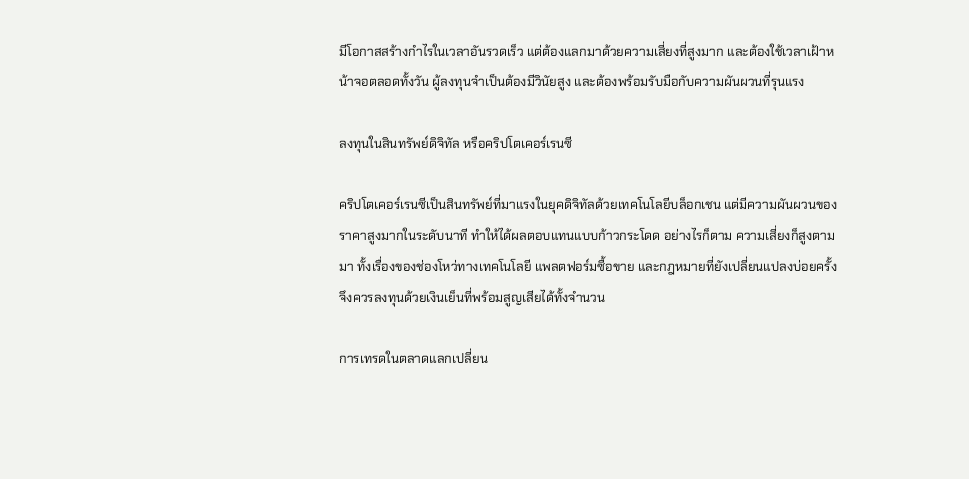มีโอกาสสร้างกำไรในเวลาอันรวดเร็ว แต่ต้องแลกมาด้วยความเสี่ยงที่สูงมาก และต้องใช้เวลาเฝ้าหน้าจอตลอดทั้งวัน ผู้ลงทุนจำเป็นต้องมีวินัยสูง และต้องพร้อมรับมือกับความผันผวนที่รุนแรง

ลงทุนในสินทรัพย์ดิจิทัล หรือคริปโตเคอร์เรนซี

คริปโตเคอร์เรนซีเป็นสินทรัพย์ที่มาแรงในยุคดิจิทัลด้วยเทคโนโลยีบล็อกเชน แต่มีความผันผวนของราคาสูงมากในระดับนาที ทำให้ได้ผลตอบแทนแบบก้าวกระโดด อย่างไรก็ตาม ความเสี่ยงก็สูงตามมา ทั้งเรื่องของช่องโหว่ทางเทคโนโลยี แพลตฟอร์มซื้อขาย และกฎหมายที่ยังเปลี่ยนแปลงบ่อยครั้ง จึงควรลงทุนด้วยเงินเย็นที่พร้อมสูญเสียได้ทั้งจำนวน

การเทรดในตลาดแลกเปลี่ยน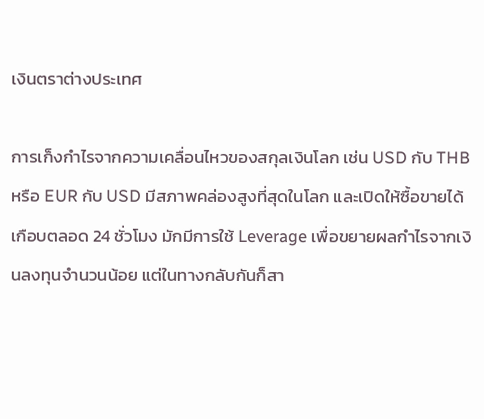เงินตราต่างประเทศ

การเก็งกำไรจากความเคลื่อนไหวของสกุลเงินโลก เช่น USD กับ THB หรือ EUR กับ USD มีสภาพคล่องสูงที่สุดในโลก และเปิดให้ซื้อขายได้เกือบตลอด 24 ชั่วโมง มักมีการใช้ Leverage เพื่อขยายผลกำไรจากเงินลงทุนจำนวนน้อย แต่ในทางกลับกันก็สา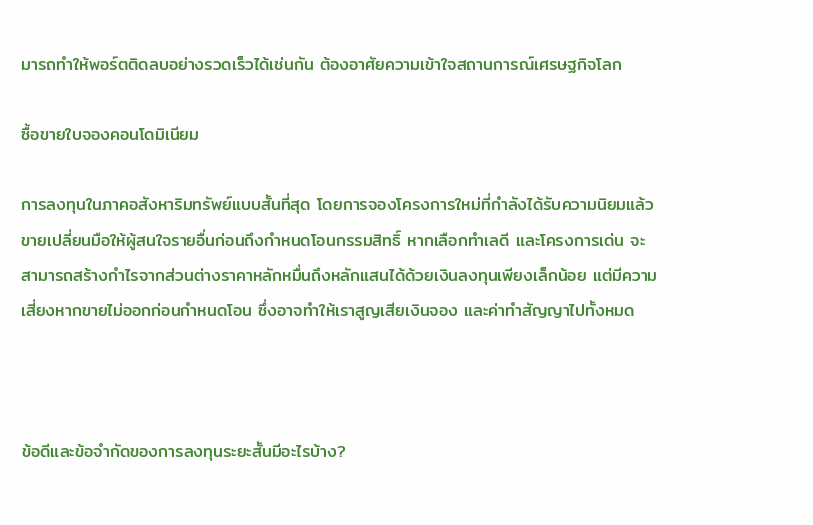มารถทำให้พอร์ตติดลบอย่างรวดเร็วได้เช่นกัน ต้องอาศัยความเข้าใจสถานการณ์เศรษฐกิจโลก

ซื้อขายใบจองคอนโดมิเนียม

การลงทุนในภาคอสังหาริมทรัพย์แบบสั้นที่สุด โดยการจองโครงการใหม่ที่กำลังได้รับความนิยมแล้วขายเปลี่ยนมือให้ผู้สนใจรายอื่นก่อนถึงกำหนดโอนกรรมสิทธิ์ หากเลือกทำเลดี และโครงการเด่น จะสามารถสร้างกำไรจากส่วนต่างราคาหลักหมื่นถึงหลักแสนได้ด้วยเงินลงทุนเพียงเล็กน้อย แต่มีความเสี่ยงหากขายไม่ออกก่อนกำหนดโอน ซึ่งอาจทำให้เราสูญเสียเงินจอง และค่าทำสัญญาไปทั้งหมด



ข้อดีและข้อจำกัดของการลงทุนระยะสั้นมีอะไรบ้าง?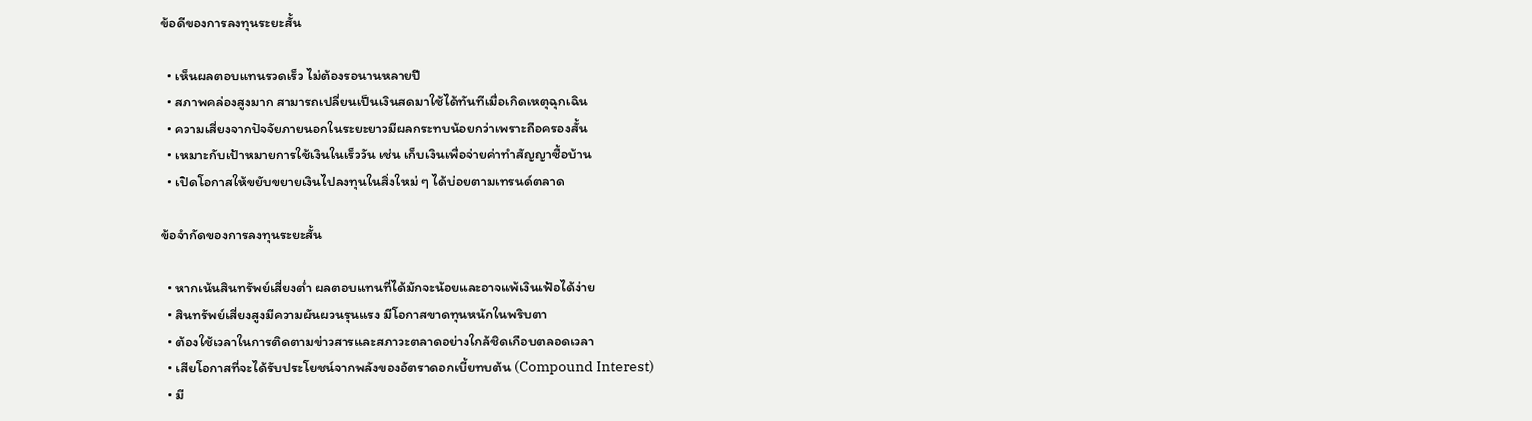ข้อดีของการลงทุนระยะสั้น

  • เห็นผลตอบแทนรวดเร็ว ไม่ต้องรอนานหลายปี
  • สภาพคล่องสูงมาก สามารถเปลี่ยนเป็นเงินสดมาใช้ได้ทันทีเมื่อเกิดเหตุฉุกเฉิน
  • ความเสี่ยงจากปัจจัยภายนอกในระยะยาวมีผลกระทบน้อยกว่าเพราะถือครองสั้น
  • เหมาะกับเป้าหมายการใช้เงินในเร็ววัน เช่น เก็บเงินเพื่อจ่ายค่าทำสัญญาซื้อบ้าน
  • เปิดโอกาสให้ขยับขยายเงินไปลงทุนในสิ่งใหม่ ๆ ได้บ่อยตามเทรนด์ตลาด

ข้อจำกัดของการลงทุนระยะสั้น

  • หากเน้นสินทรัพย์เสี่ยงต่ำ ผลตอบแทนที่ได้มักจะน้อยและอาจแพ้เงินเฟ้อได้ง่าย
  • สินทรัพย์เสี่ยงสูงมีความผันผวนรุนแรง มีโอกาสขาดทุนหนักในพริบตา
  • ต้องใช้เวลาในการติดตามข่าวสารและสภาวะตลาดอย่างใกล้ชิดเกือบตลอดเวลา
  • เสียโอกาสที่จะได้รับประโยชน์จากพลังของอัตราดอกเบี้ยทบต้น (Compound Interest)
  • มี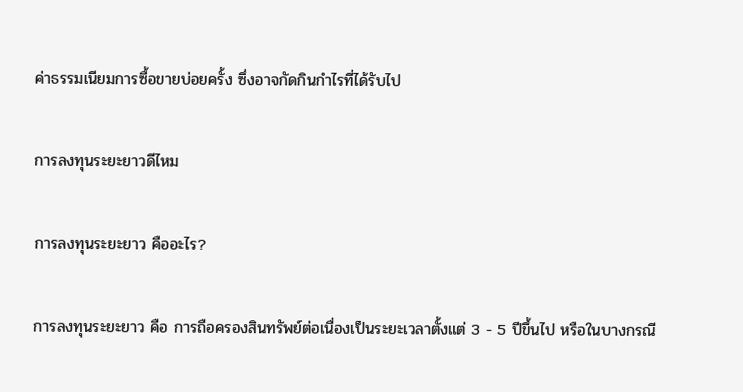ค่าธรรมเนียมการซื้อขายบ่อยครั้ง ซึ่งอาจกัดกินกำไรที่ได้รับไป

การลงทุนระยะยาวดีไหม

การลงทุนระยะยาว คืออะไร?

การลงทุนระยะยาว คือ การถือครองสินทรัพย์ต่อเนื่องเป็นระยะเวลาตั้งแต่ 3 - 5 ปีขึ้นไป หรือในบางกรณี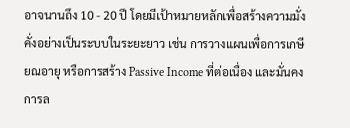อาจนานถึง 10 - 20 ปี โดยมีเป้าหมายหลักเพื่อสร้างความมั่งคั่งอย่างเป็นระบบในระยะยาว เช่น การวางแผนเพื่อการเกษียณอายุ หรือการสร้าง Passive Income ที่ต่อเนื่อง และมั่นคง การล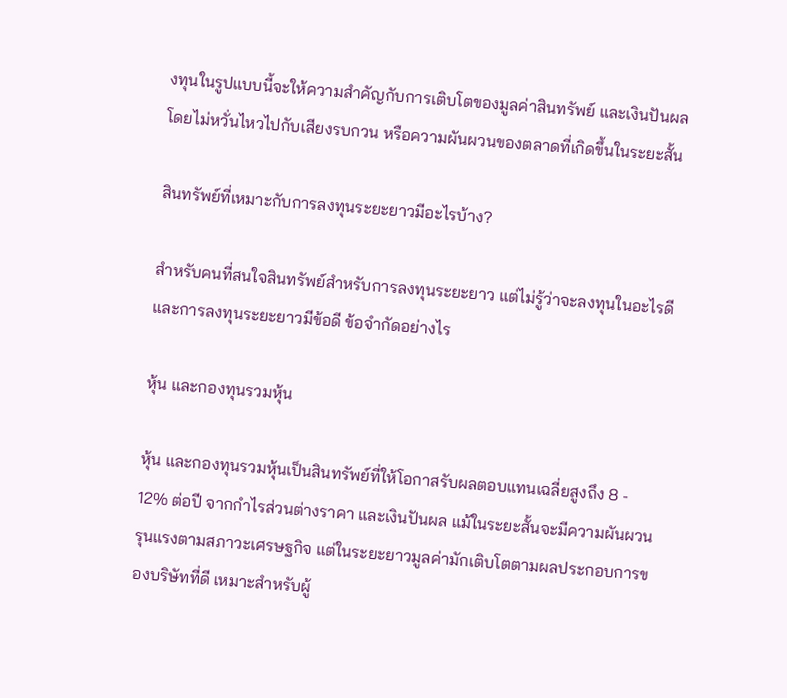งทุนในรูปแบบนี้จะให้ความสำคัญกับการเติบโตของมูลค่าสินทรัพย์ และเงินปันผล โดยไม่หวั่นไหวไปกับเสียงรบกวน หรือความผันผวนของตลาดที่เกิดขึ้นในระยะสั้น

สินทรัพย์ที่เหมาะกับการลงทุนระยะยาวมีอะไรบ้าง?

สำหรับคนที่สนใจสินทรัพย์สำหรับการลงทุนระยะยาว แต่ไม่รู้ว่าจะลงทุนในอะไรดี และการลงทุนระยะยาวมีข้อดี ข้อจำกัดอย่างไร

หุ้น และกองทุนรวมหุ้น

หุ้น และกองทุนรวมหุ้นเป็นสินทรัพย์ที่ให้โอกาสรับผลตอบแทนเฉลี่ยสูงถึง 8 - 12% ต่อปี จากกำไรส่วนต่างราคา และเงินปันผล แม้ในระยะสั้นจะมีความผันผวนรุนแรงตามสภาวะเศรษฐกิจ แต่ในระยะยาวมูลค่ามักเติบโตตามผลประกอบการของบริษัทที่ดี เหมาะสำหรับผู้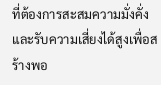ที่ต้องการสะสมความมั่งคั่ง และรับความเสี่ยงได้สูงเพื่อสร้างพอ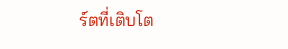ร์ตที่เติบโต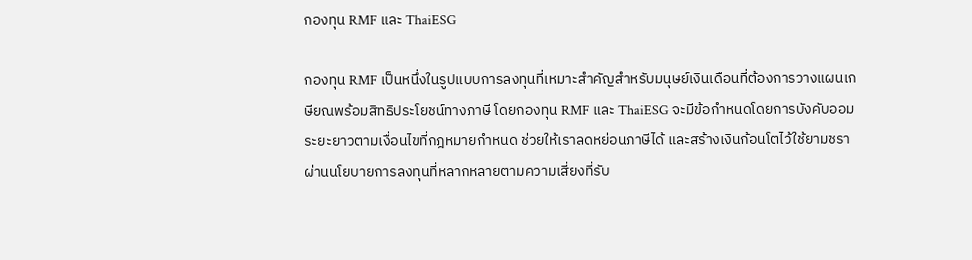กองทุน RMF และ ThaiESG

กองทุน RMF เป็นหนึ่งในรูปแบบการลงทุนที่เหมาะสำคัญสำหรับมนุษย์เงินเดือนที่ต้องการวางแผนเกษียณพร้อมสิทธิประโยชน์ทางภาษี โดยกองทุน RMF และ ThaiESG จะมีข้อกำหนดโดยการบังคับออมระยะยาวตามเงื่อนไขที่กฎหมายกำหนด ช่วยให้เราลดหย่อนภาษีได้ และสร้างเงินก้อนโตไว้ใช้ยามชราผ่านนโยบายการลงทุนที่หลากหลายตามความเสี่ยงที่รับ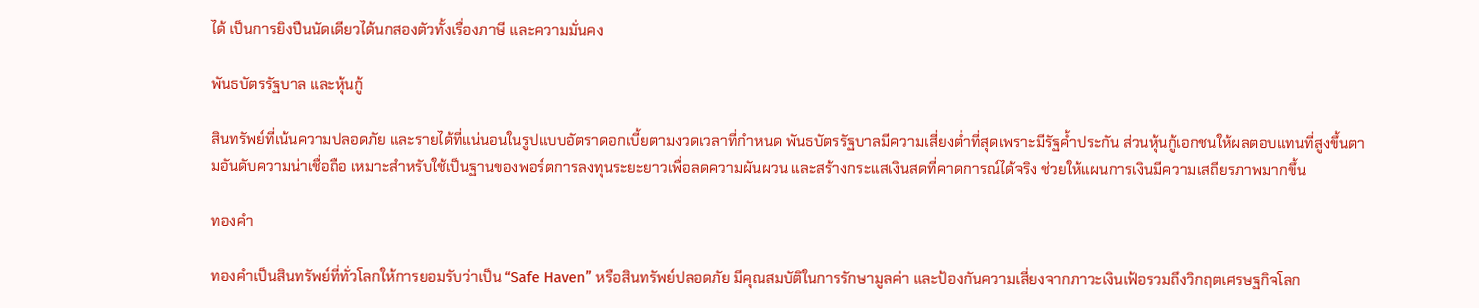ได้ เป็นการยิงปืนนัดเดียวได้นกสองตัวทั้งเรื่องภาษี และความมั่นคง

พันธบัตรรัฐบาล และหุ้นกู้

สินทรัพย์ที่เน้นความปลอดภัย และรายได้ที่แน่นอนในรูปแบบอัตราดอกเบี้ยตามงวดเวลาที่กำหนด พันธบัตรรัฐบาลมีความเสี่ยงต่ำที่สุดเพราะมีรัฐค้ำประกัน ส่วนหุ้นกู้เอกชนให้ผลตอบแทนที่สูงขึ้นตามอันดับความน่าเชื่อถือ เหมาะสำหรับใช้เป็นฐานของพอร์ตการลงทุนระยะยาวเพื่อลดความผันผวน และสร้างกระแสเงินสดที่คาดการณ์ได้จริง ช่วยให้แผนการเงินมีความเสถียรภาพมากขึ้น

ทองคำ

ทองคำเป็นสินทรัพย์ที่ทั่วโลกให้การยอมรับว่าเป็น “Safe Haven” หรือสินทรัพย์ปลอดภัย มีคุณสมบัติในการรักษามูลค่า และป้องกันความเสี่ยงจากภาวะเงินเฟ้อรวมถึงวิกฤตเศรษฐกิจโลก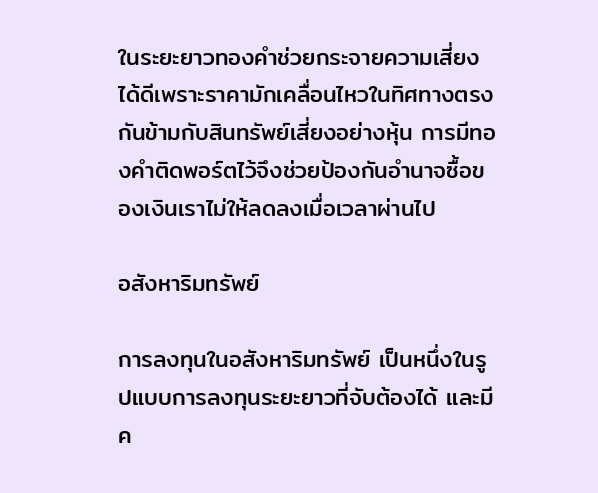ในระยะยาวทองคำช่วยกระจายความเสี่ยงได้ดีเพราะราคามักเคลื่อนไหวในทิศทางตรงกันข้ามกับสินทรัพย์เสี่ยงอย่างหุ้น การมีทองคำติดพอร์ตไว้จึงช่วยป้องกันอำนาจซื้อของเงินเราไม่ให้ลดลงเมื่อเวลาผ่านไป

อสังหาริมทรัพย์

การลงทุนในอสังหาริมทรัพย์ เป็นหนึ่งในรูปแบบการลงทุนระยะยาวที่จับต้องได้ และมีค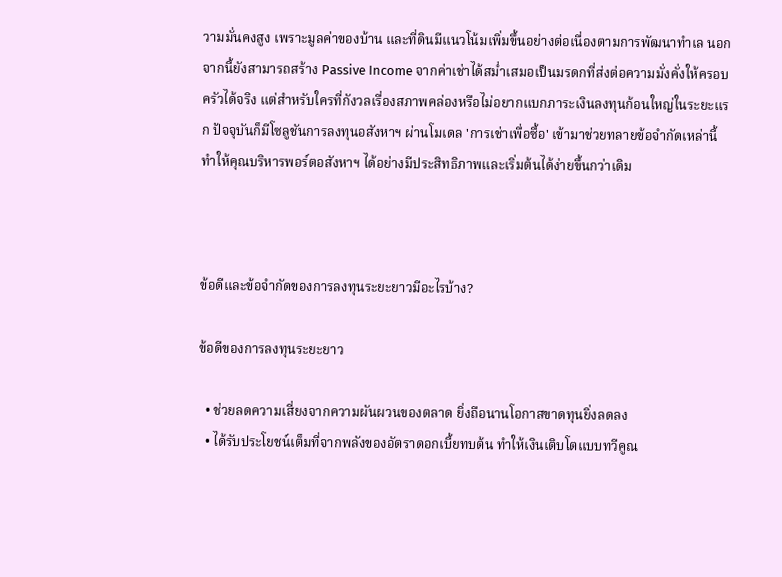วามมั่นคงสูง เพราะมูลค่าของบ้าน และที่ดินมีแนวโน้มเพิ่มขึ้นอย่างต่อเนื่องตามการพัฒนาทำเล นอกจากนี้ยังสามารถสร้าง Passive Income จากค่าเช่าได้สม่ำเสมอเป็นมรดกที่ส่งต่อความมั่งคั่งให้ครอบครัวได้จริง แต่สำหรับใครที่กังวลเรื่องสภาพคล่องหรือไม่อยากแบกภาระเงินลงทุนก้อนใหญ่ในระยะแรก ปัจจุบันก็มีโซลูชันการลงทุนอสังหาฯ ผ่านโมเดล 'การเช่าเพื่อซื้อ' เข้ามาช่วยทลายข้อจำกัดเหล่านี้ ทำให้คุณบริหารพอร์ตอสังหาฯ ได้อย่างมีประสิทธิภาพและเริ่มต้นได้ง่ายขึ้นกว่าเดิม



ข้อดีและข้อจำกัดของการลงทุนระยะยาวมีอะไรบ้าง?

ข้อดีของการลงทุนระยะยาว

  • ช่วยลดความเสี่ยงจากความผันผวนของตลาด ยิ่งถือนานโอกาสขาดทุนยิ่งลดลง
  • ได้รับประโยชน์เต็มที่จากพลังของอัตราดอกเบี้ยทบต้น ทำให้เงินเติบโตแบบทวีคูณ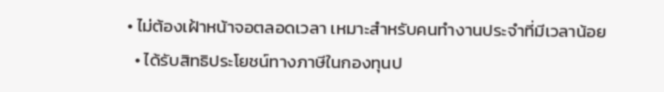• ไม่ต้องเฝ้าหน้าจอตลอดเวลา เหมาะสำหรับคนทำงานประจำที่มีเวลาน้อย
  • ได้รับสิทธิประโยชน์ทางภาษีในกองทุนป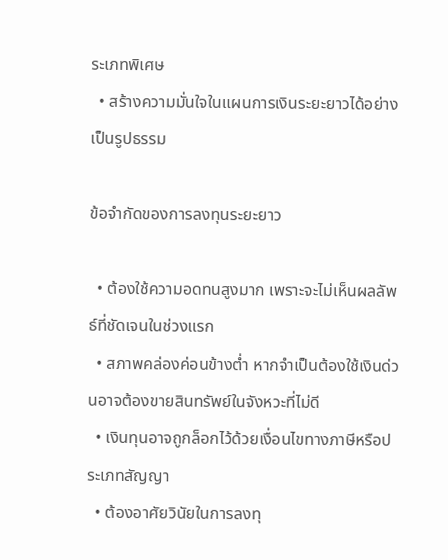ระเภทพิเศษ
  • สร้างความมั่นใจในแผนการเงินระยะยาวได้อย่างเป็นรูปธรรม

ข้อจำกัดของการลงทุนระยะยาว

  • ต้องใช้ความอดทนสูงมาก เพราะจะไม่เห็นผลลัพธ์ที่ชัดเจนในช่วงแรก
  • สภาพคล่องค่อนข้างต่ำ หากจำเป็นต้องใช้เงินด่วนอาจต้องขายสินทรัพย์ในจังหวะที่ไม่ดี
  • เงินทุนอาจถูกล็อกไว้ด้วยเงื่อนไขทางภาษีหรือประเภทสัญญา
  • ต้องอาศัยวินัยในการลงทุ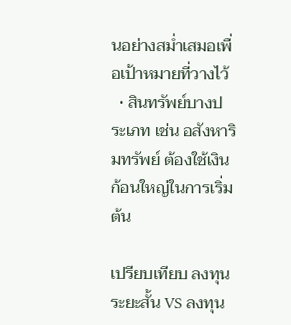นอย่างสม่ำเสมอเพื่อเป้าหมายที่วางไว้
  • สินทรัพย์บางประเภท เช่น อสังหาริมทรัพย์ ต้องใช้เงินก้อนใหญ่ในการเริ่มต้น

เปรียบเทียบ ลงทุนระยะสั้น VS ลงทุน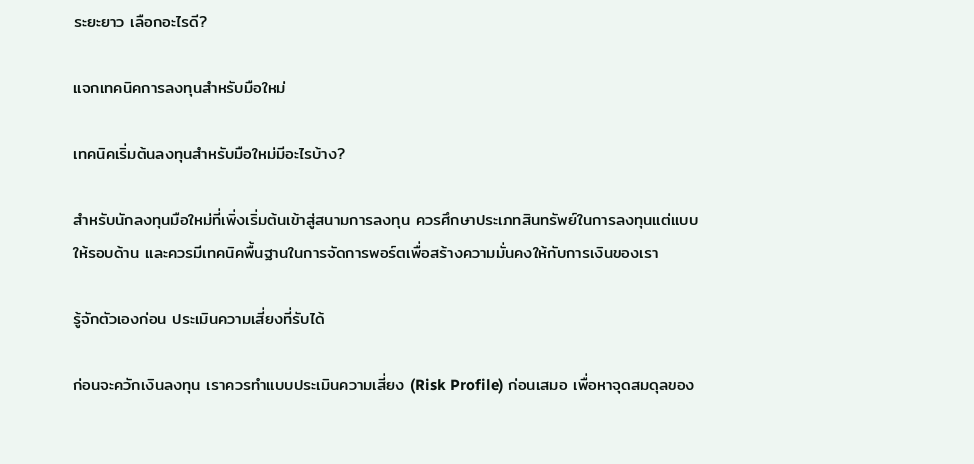ระยะยาว เลือกอะไรดี?

แจกเทคนิคการลงทุนสำหรับมือใหม่

เทคนิคเริ่มต้นลงทุนสำหรับมือใหม่มีอะไรบ้าง?

สำหรับนักลงทุนมือใหม่ที่เพิ่งเริ่มต้นเข้าสู่สนามการลงทุน ควรศึกษาประเภทสินทรัพย์ในการลงทุนแต่แบบให้รอบด้าน และควรมีเทคนิคพื้นฐานในการจัดการพอร์ตเพื่อสร้างความมั่นคงให้กับการเงินของเรา

รู้จักตัวเองก่อน ประเมินความเสี่ยงที่รับได้

ก่อนจะควักเงินลงทุน เราควรทำแบบประเมินความเสี่ยง (Risk Profile) ก่อนเสมอ เพื่อหาจุดสมดุลของ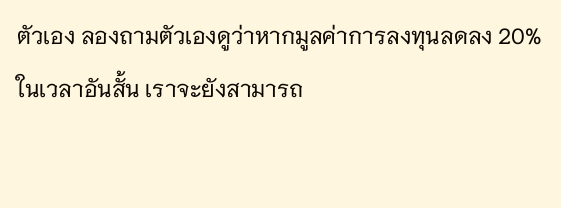ตัวเอง ลองถามตัวเองดูว่าหากมูลค่าการลงทุนลดลง 20% ในเวลาอันสั้น เราจะยังสามารถ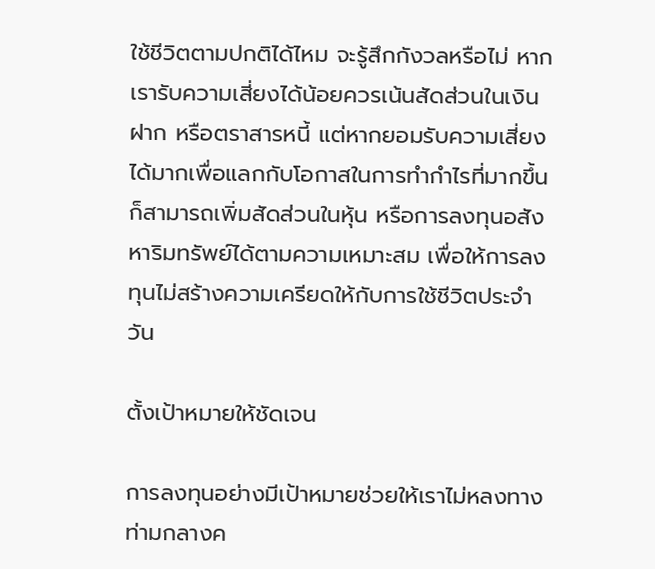ใช้ชีวิตตามปกติได้ไหม จะรู้สึกกังวลหรือไม่ หากเรารับความเสี่ยงได้น้อยควรเน้นสัดส่วนในเงินฝาก หรือตราสารหนี้ แต่หากยอมรับความเสี่ยงได้มากเพื่อแลกกับโอกาสในการทำกำไรที่มากขึ้น ก็สามารถเพิ่มสัดส่วนในหุ้น หรือการลงทุนอสังหาริมทรัพย์ได้ตามความเหมาะสม เพื่อให้การลงทุนไม่สร้างความเครียดให้กับการใช้ชีวิตประจำวัน

ตั้งเป้าหมายให้ชัดเจน

การลงทุนอย่างมีเป้าหมายช่วยให้เราไม่หลงทางท่ามกลางค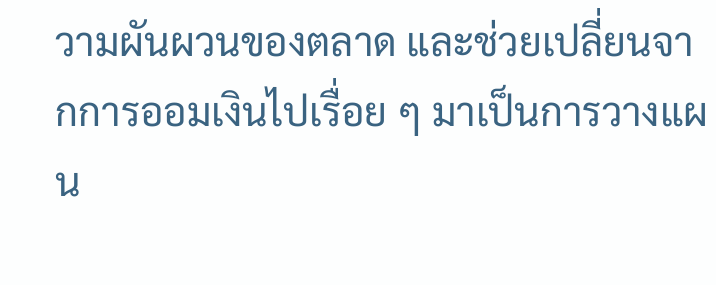วามผันผวนของตลาด และช่วยเปลี่ยนจากการออมเงินไปเรื่อย ๆ มาเป็นการวางแผน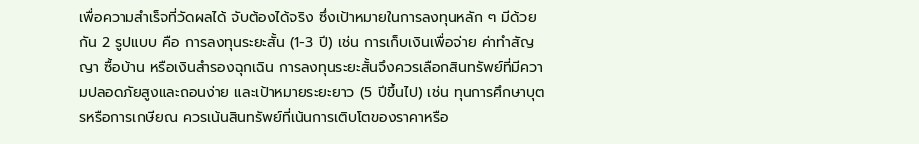เพื่อความสำเร็จที่วัดผลได้ จับต้องได้จริง ซึ่งเป้าหมายในการลงทุนหลัก ๆ มีด้วยกัน 2 รูปแบบ คือ การลงทุนระยะสั้น (1-3 ปี) เช่น การเก็บเงินเพื่อจ่าย ค่าทำสัญญา ซื้อบ้าน หรือเงินสำรองฉุกเฉิน การลงทุนระยะสั้นจึงควรเลือกสินทรัพย์ที่มีความปลอดภัยสูงและถอนง่าย และเป้าหมายระยะยาว (5 ปีขึ้นไป) เช่น ทุนการศึกษาบุตรหรือการเกษียณ ควรเน้นสินทรัพย์ที่เน้นการเติบโตของราคาหรือ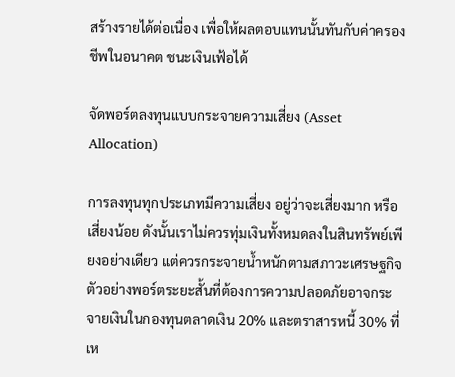สร้างรายได้ต่อเนื่อง เพื่อให้ผลตอบแทนนั้นทันกับค่าครองชีพในอนาคต ชนะเงินเฟ้อได้

จัดพอร์ตลงทุนแบบกระจายความเสี่ยง (Asset Allocation)

การลงทุนทุกประเภทมีความเสี่ยง อยู่ว่าจะเสี่ยงมาก หรือเสี่ยงน้อย ดังนั้นเราไม่ควรทุ่มเงินทั้งหมดลงในสินทรัพย์เพียงอย่างเดียว แต่ควรกระจายน้ำหนักตามสภาวะเศรษฐกิจ ตัวอย่างพอร์ตระยะสั้นที่ต้องการความปลอดภัยอาจกระจายเงินในกองทุนตลาดเงิน 20% และตราสารหนี้ 30% ที่เห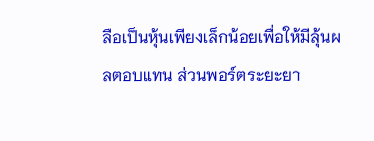ลือเป็นหุ้นเพียงเล็กน้อยเพื่อให้มีลุ้นผลตอบแทน ส่วนพอร์ตระยะยา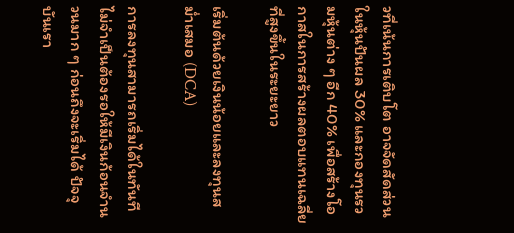วที่เน้นการเติบโต อาจจัดสัดส่วนในหุ้นปันผล 30% และกองทุนรวมหุ้นต่าง ๆ อีก 40% เพื่อสร้างโอกาสในการสร้างผลตอบแทนเฉลี่ยที่สูงขึ้นในระยะยาว

เริ่มต้นด้วยเงินน้อยและลงทุนสม่ำเสมอ (DCA)

การลงทุนสามารถเริ่มได้ในทันที ไม่จำเป็นต้องรอให้มีเงินก้อนจำนวนมาก ๆ ก่อนถึงจะเริ่มได้ ปัจจุบันเรา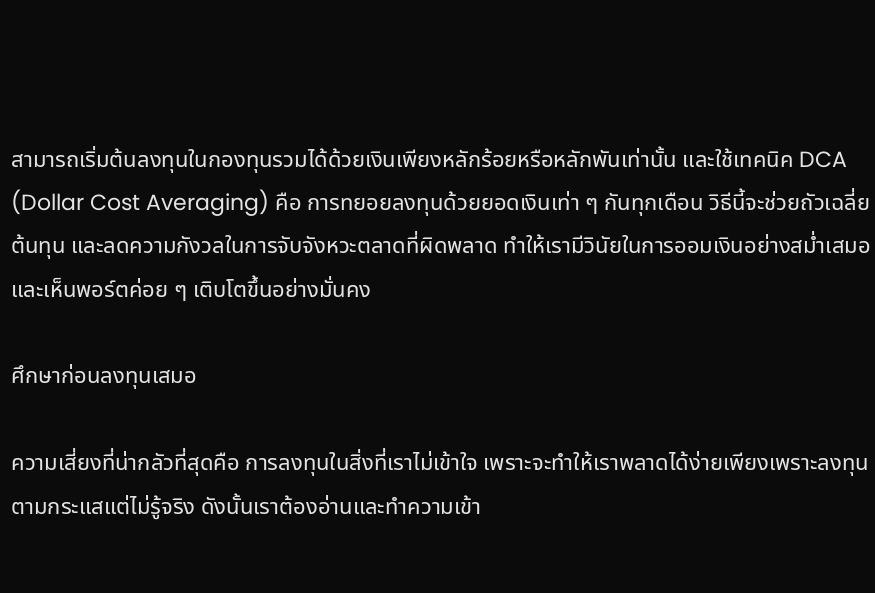สามารถเริ่มต้นลงทุนในกองทุนรวมได้ด้วยเงินเพียงหลักร้อยหรือหลักพันเท่านั้น และใช้เทคนิค DCA (Dollar Cost Averaging) คือ การทยอยลงทุนด้วยยอดเงินเท่า ๆ กันทุกเดือน วิธีนี้จะช่วยถัวเฉลี่ยต้นทุน และลดความกังวลในการจับจังหวะตลาดที่ผิดพลาด ทำให้เรามีวินัยในการออมเงินอย่างสม่ำเสมอ และเห็นพอร์ตค่อย ๆ เติบโตขึ้นอย่างมั่นคง

ศึกษาก่อนลงทุนเสมอ

ความเสี่ยงที่น่ากลัวที่สุดคือ การลงทุนในสิ่งที่เราไม่เข้าใจ เพราะจะทำให้เราพลาดได้ง่ายเพียงเพราะลงทุนตามกระแสแต่ไม่รู้จริง ดังนั้นเราต้องอ่านและทำความเข้า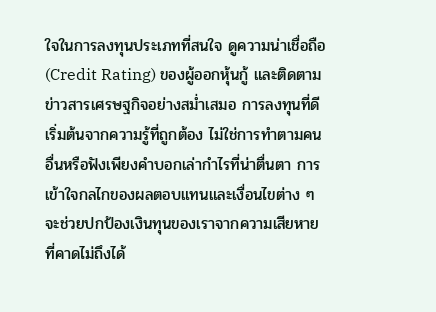ใจในการลงทุนประเภทที่สนใจ ดูความน่าเชื่อถือ (Credit Rating) ของผู้ออกหุ้นกู้ และติดตามข่าวสารเศรษฐกิจอย่างสม่ำเสมอ การลงทุนที่ดีเริ่มต้นจากความรู้ที่ถูกต้อง ไม่ใช่การทำตามคนอื่นหรือฟังเพียงคำบอกเล่ากำไรที่น่าตื่นตา การเข้าใจกลไกของผลตอบแทนและเงื่อนไขต่าง ๆ จะช่วยปกป้องเงินทุนของเราจากความเสียหายที่คาดไม่ถึงได้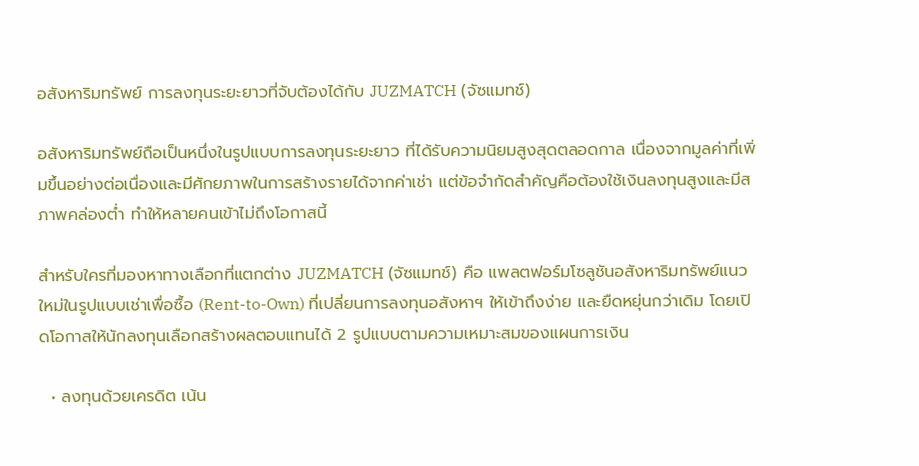อสังหาริมทรัพย์ การลงทุนระยะยาวที่จับต้องได้กับ JUZMATCH (จัซแมทช์)

อสังหาริมทรัพย์ถือเป็นหนึ่งในรูปแบบการลงทุนระยะยาว ที่ได้รับความนิยมสูงสุดตลอดกาล เนื่องจากมูลค่าที่เพิ่มขึ้นอย่างต่อเนื่องและมีศักยภาพในการสร้างรายได้จากค่าเช่า แต่ข้อจำกัดสำคัญคือต้องใช้เงินลงทุนสูงและมีสภาพคล่องต่ำ ทำให้หลายคนเข้าไม่ถึงโอกาสนี้

สำหรับใครที่มองหาทางเลือกที่แตกต่าง JUZMATCH (จัซแมทช์) คือ แพลตฟอร์มโซลูชันอสังหาริมทรัพย์แนวใหม่ในรูปแบบเช่าเพื่อซื้อ (Rent-to-Own) ที่เปลี่ยนการลงทุนอสังหาฯ ให้เข้าถึงง่าย และยืดหยุ่นกว่าเดิม โดยเปิดโอกาสให้นักลงทุนเลือกสร้างผลตอบแทนได้ 2 รูปแบบตามความเหมาะสมของแผนการเงิน

  • ลงทุนด้วยเครดิต เน้น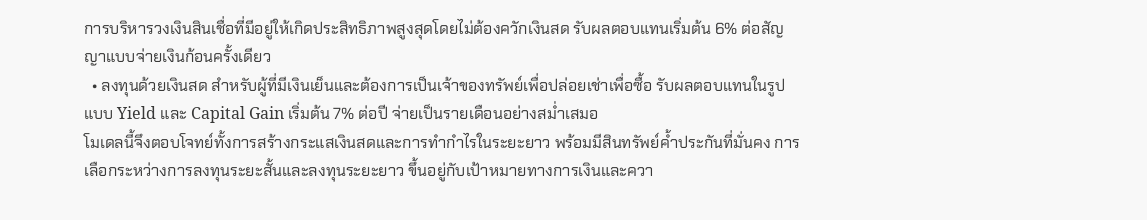การบริหารวงเงินสินเชื่อที่มีอยู่ให้เกิดประสิทธิภาพสูงสุดโดยไม่ต้องควักเงินสด รับผลตอบแทนเริ่มต้น 6% ต่อสัญญาแบบจ่ายเงินก้อนครั้งเดียว
  • ลงทุนด้วยเงินสด สำหรับผู้ที่มีเงินเย็นและต้องการเป็นเจ้าของทรัพย์เพื่อปล่อยเช่าเพื่อซื้อ รับผลตอบแทนในรูปแบบ Yield และ Capital Gain เริ่มต้น 7% ต่อปี จ่ายเป็นรายเดือนอย่างสม่ำเสมอ
โมเดลนี้จึงตอบโจทย์ทั้งการสร้างกระแสเงินสดและการทำกำไรในระยะยาว พร้อมมีสินทรัพย์ค้ำประกันที่มั่นคง การเลือกระหว่างการลงทุนระยะสั้นและลงทุนระยะยาว ขึ้นอยู่กับเป้าหมายทางการเงินและควา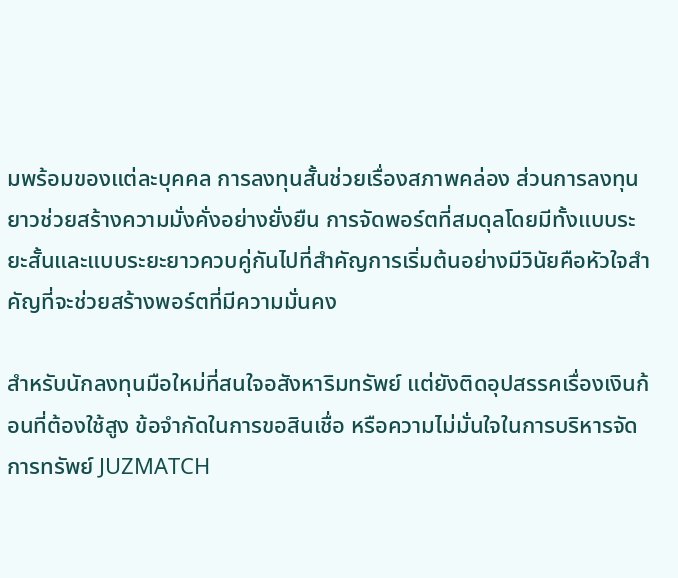มพร้อมของแต่ละบุคคล การลงทุนสั้นช่วยเรื่องสภาพคล่อง ส่วนการลงทุนยาวช่วยสร้างความมั่งคั่งอย่างยั่งยืน การจัดพอร์ตที่สมดุลโดยมีทั้งแบบระยะสั้นและแบบระยะยาวควบคู่กันไปที่สำคัญการเริ่มต้นอย่างมีวินัยคือหัวใจสำคัญที่จะช่วยสร้างพอร์ตที่มีความมั่นคง

สำหรับนักลงทุนมือใหม่ที่สนใจอสังหาริมทรัพย์ แต่ยังติดอุปสรรคเรื่องเงินก้อนที่ต้องใช้สูง ข้อจำกัดในการขอสินเชื่อ หรือความไม่มั่นใจในการบริหารจัดการทรัพย์ JUZMATCH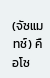(จัซแมทช์) คือโซ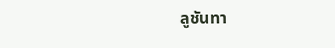ลูชันทา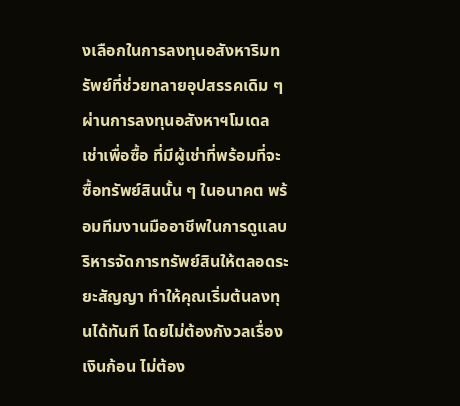งเลือกในการลงทุนอสังหาริมทรัพย์ที่ช่วยทลายอุปสรรคเดิม ๆ ผ่านการลงทุนอสังหาฯโมเดลเช่าเพื่อซื้อ ที่มีผู้เช่าที่พร้อมที่จะซื้อทรัพย์สินนั้น ๆ ในอนาคต พร้อมทีมงานมืออาชีพในการดูแลบริหารจัดการทรัพย์สินให้ตลอดระยะสัญญา ทำให้คุณเริ่มต้นลงทุนได้ทันที โดยไม่ต้องกังวลเรื่องเงินก้อน ไม่ต้อง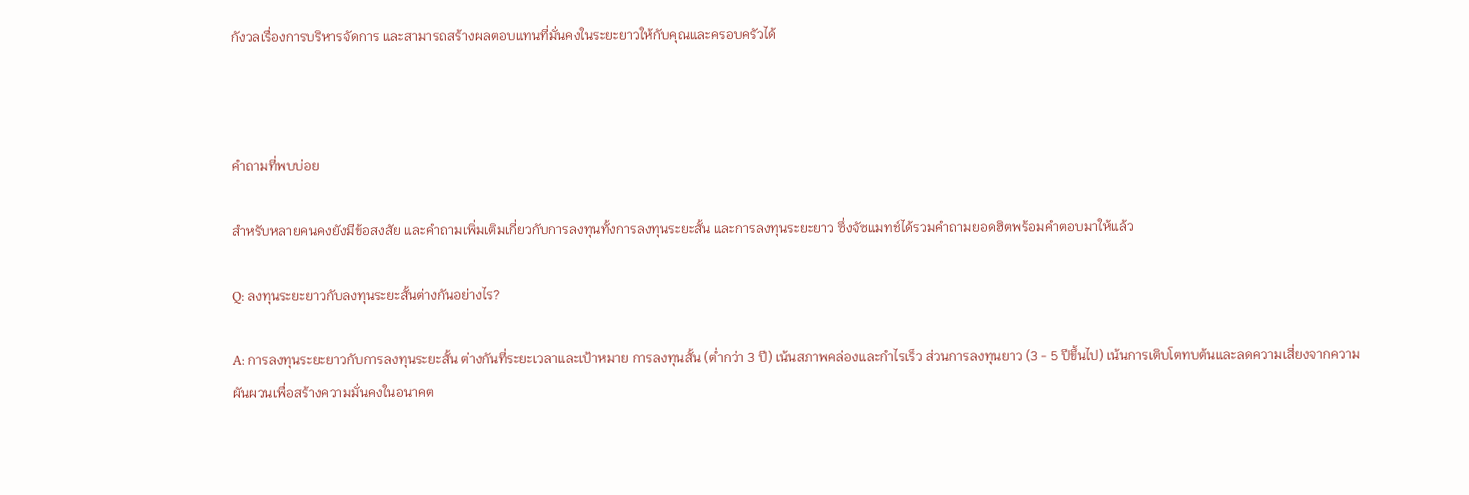กังวลเรื่องการบริหารจัดการ และสามารถสร้างผลตอบแทนที่มั่นคงในระยะยาวให้กับคุณและครอบครัวได้



คำถามที่พบบ่อย

สำหรับหลายคนคงยังมีข้อสงสัย และคำถามเพิ่มเติมเกี่ยวกับการลงทุนทั้งการลงทุนระยะสั้น และการลงทุนระยะยาว ซึ่งจัซแมทช์ได้รวมคำถามยอดฮิตพร้อมคำตอบมาให้แล้ว

Q: ลงทุนระยะยาวกับลงทุนระยะสั้นต่างกันอย่างไร?

A: การลงทุนระยะยาวกับการลงทุนระยะสั้น ต่างกันที่ระยะเวลาและเป้าหมาย การลงทุนสั้น (ต่ำกว่า 3 ปี) เน้นสภาพคล่องและกำไรเร็ว ส่วนการลงทุนยาว (3 - 5 ปีขึ้นไป) เน้นการเติบโตทบต้นและลดความเสี่ยงจากความผันผวนเพื่อสร้างความมั่นคงในอนาคต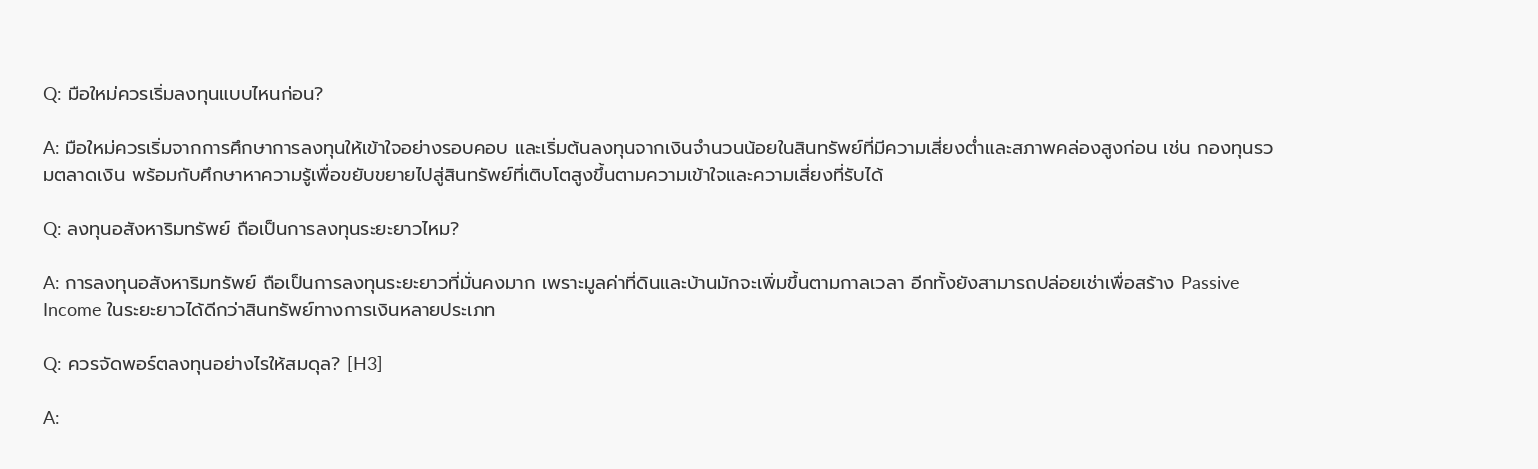Q: มือใหม่ควรเริ่มลงทุนแบบไหนก่อน?

A: มือใหม่ควรเริ่มจากการศึกษาการลงทุนให้เข้าใจอย่างรอบคอบ และเริ่มต้นลงทุนจากเงินจำนวนน้อยในสินทรัพย์ที่มีความเสี่ยงต่ำและสภาพคล่องสูงก่อน เช่น กองทุนรวมตลาดเงิน พร้อมกับศึกษาหาความรู้เพื่อขยับขยายไปสู่สินทรัพย์ที่เติบโตสูงขึ้นตามความเข้าใจและความเสี่ยงที่รับได้

Q: ลงทุนอสังหาริมทรัพย์ ถือเป็นการลงทุนระยะยาวไหม?

A: การลงทุนอสังหาริมทรัพย์ ถือเป็นการลงทุนระยะยาวที่มั่นคงมาก เพราะมูลค่าที่ดินและบ้านมักจะเพิ่มขึ้นตามกาลเวลา อีกทั้งยังสามารถปล่อยเช่าเพื่อสร้าง Passive Income ในระยะยาวได้ดีกว่าสินทรัพย์ทางการเงินหลายประเภท

Q: ควรจัดพอร์ตลงทุนอย่างไรให้สมดุล? [H3]

A: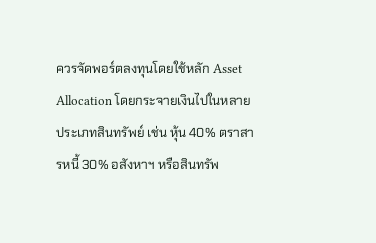ควรจัดพอร์ตลงทุนโดยใช้หลัก Asset Allocation โดยกระจายเงินไปในหลายประเภทสินทรัพย์ เช่น หุ้น 40% ตราสารหนี้ 30% อสังหาฯ หรือสินทรัพ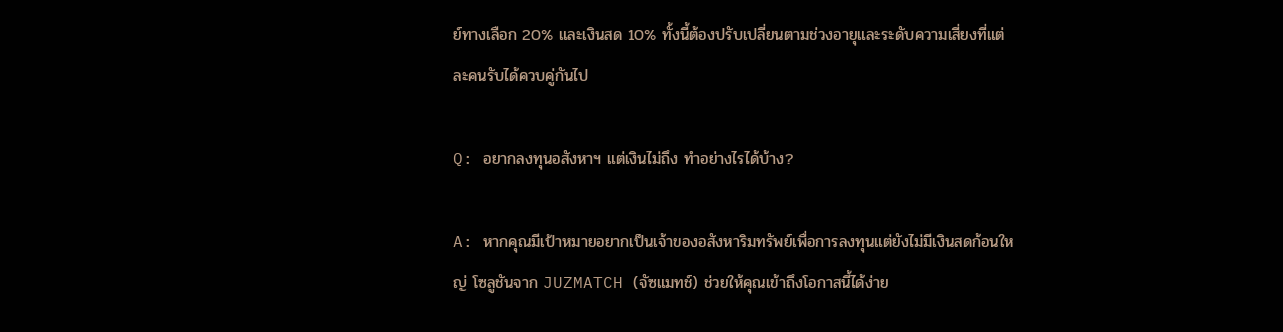ย์ทางเลือก 20% และเงินสด 10% ทั้งนี้ต้องปรับเปลี่ยนตามช่วงอายุและระดับความเสี่ยงที่แต่ละคนรับได้ควบคู่กันไป

Q: อยากลงทุนอสังหาฯ แต่เงินไม่ถึง ทำอย่างไรได้บ้าง?

A: หากคุณมีเป้าหมายอยากเป็นเจ้าของอสังหาริมทรัพย์เพื่อการลงทุนแต่ยังไม่มีเงินสดก้อนใหญ่ โซลูชันจาก JUZMATCH (จัซแมทช์) ช่วยให้คุณเข้าถึงโอกาสนี้ได้ง่าย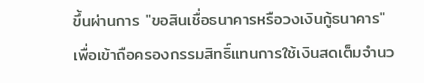ขึ้นผ่านการ "ขอสินเชื่อธนาคารหรือวงเงินกู้ธนาคาร" เพื่อเข้าถือครองกรรมสิทธิ์แทนการใช้เงินสดเต็มจำนว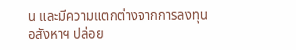น และมีความแตกต่างจากการลงทุนอสังหาฯ ปล่อย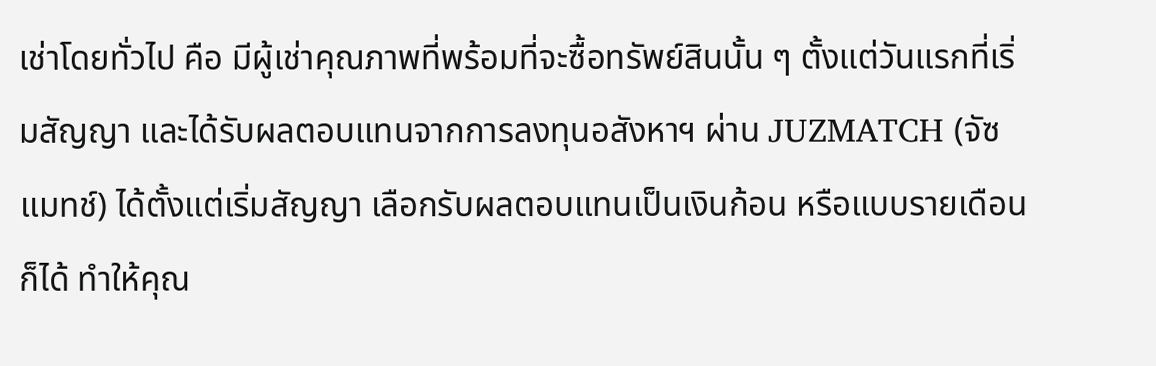เช่าโดยทั่วไป คือ มีผู้เช่าคุณภาพที่พร้อมที่จะซื้อทรัพย์สินนั้น ๆ ตั้งแต่วันแรกที่เริ่มสัญญา และได้รับผลตอบแทนจากการลงทุนอสังหาฯ ผ่าน JUZMATCH (จัซแมทช์) ได้ตั้งแต่เริ่มสัญญา เลือกรับผลตอบแทนเป็นเงินก้อน หรือแบบรายเดือนก็ได้ ทำให้คุณ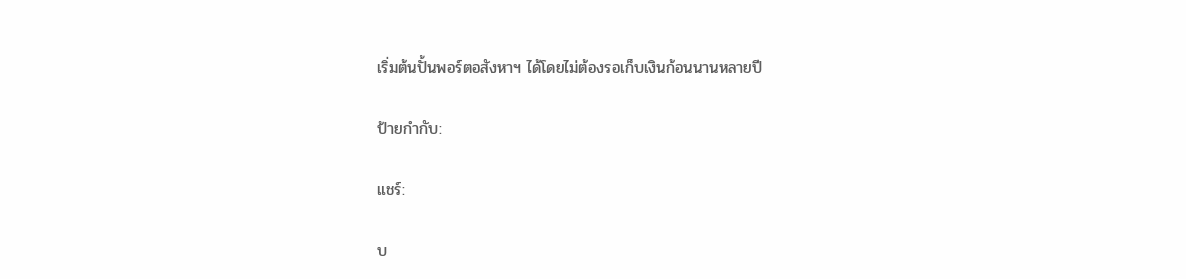เริ่มต้นปั้นพอร์ตอสังหาฯ ได้โดยไม่ต้องรอเก็บเงินก้อนนานหลายปี

ป้ายกำกับ:

แชร์:

บ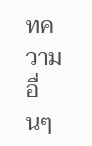ทความอื่นๆ